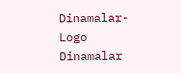Dinamalar-Logo
Dinamalar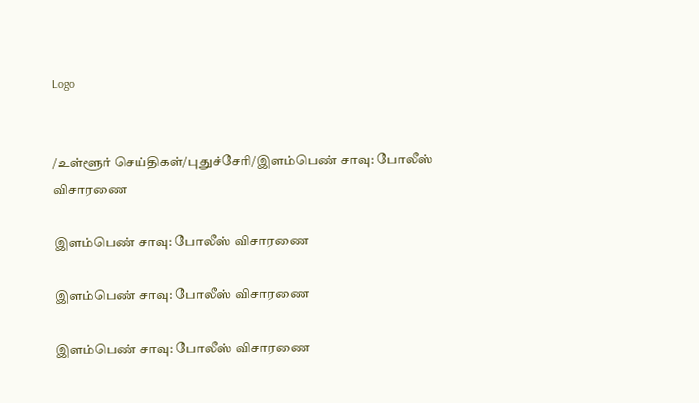Logo


/உள்ளூர் செய்திகள்/புதுச்சேரி/இளம்பெண் சாவு: போலீஸ் விசாரணை

இளம்பெண் சாவு: போலீஸ் விசாரணை

இளம்பெண் சாவு: போலீஸ் விசாரணை

இளம்பெண் சாவு: போலீஸ் விசாரணை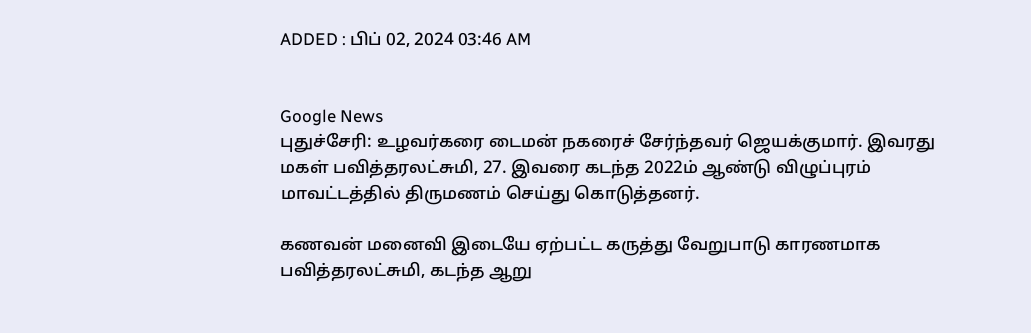ADDED : பிப் 02, 2024 03:46 AM


Google News
புதுச்சேரி: உழவர்கரை டைமன் நகரைச் சேர்ந்தவர் ஜெயக்குமார். இவரது மகள் பவித்தரலட்சுமி, 27. இவரை கடந்த 2022ம் ஆண்டு விழுப்புரம் மாவட்டத்தில் திருமணம் செய்து கொடுத்தனர்.

கணவன் மனைவி இடையே ஏற்பட்ட கருத்து வேறுபாடு காரணமாக பவித்தரலட்சுமி, கடந்த ஆறு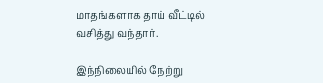மாதங்களாக தாய் வீட்டில் வசித்து வந்தார்.

இந்நிலையில் நேற்று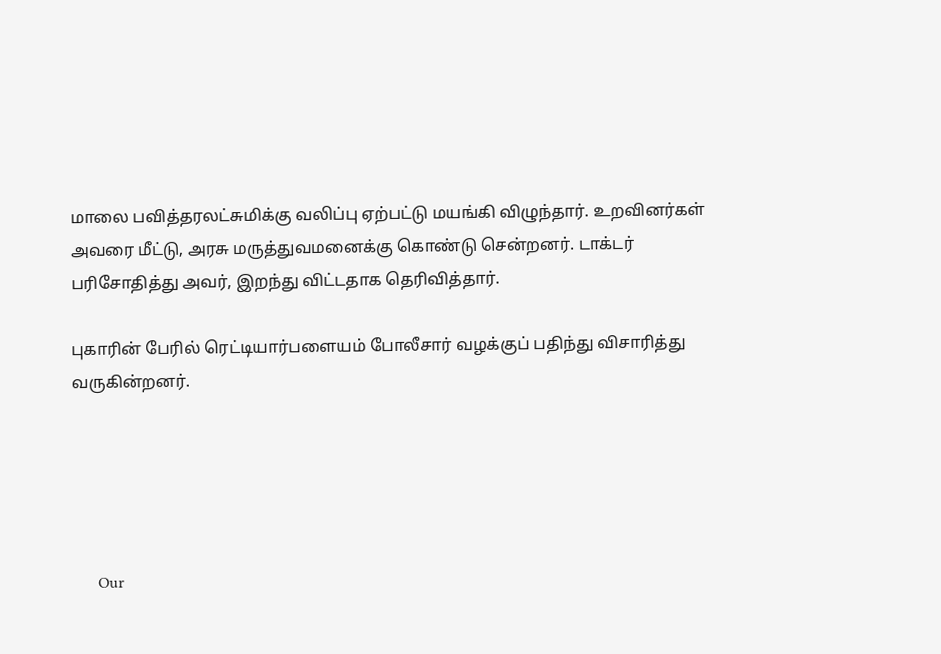மாலை பவித்தரலட்சுமிக்கு வலிப்பு ஏற்பட்டு மயங்கி விழுந்தார். உறவினர்கள் அவரை மீட்டு, அரசு மருத்துவமனைக்கு கொண்டு சென்றனர். டாக்டர் பரிசோதித்து அவர், இறந்து விட்டதாக தெரிவித்தார்.

புகாரின் பேரில் ரெட்டியார்பளையம் போலீசார் வழக்குப் பதிந்து விசாரித்து வருகின்றனர்.





      Our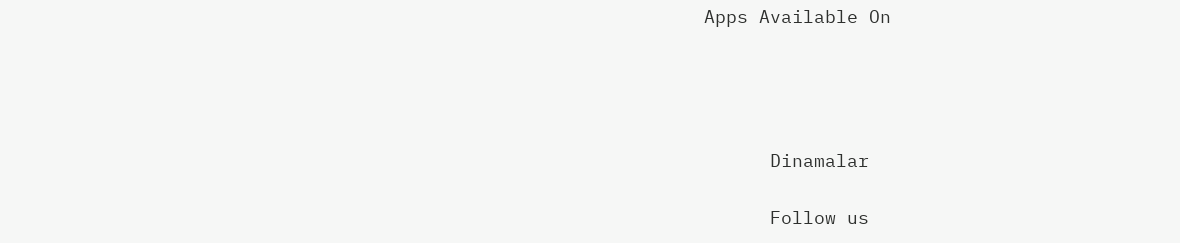Apps Available On




      Dinamalar

      Follow us